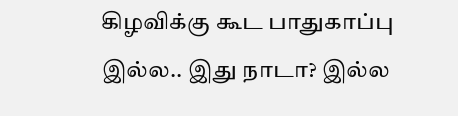கிழவிக்கு கூட பாதுகாப்பு இல்ல.. இது நாடா? இல்ல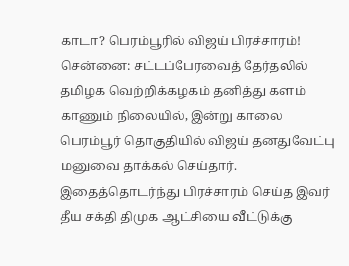காடா? பெரம்பூரில் விஜய் பிரச்சாரம்!
சென்னை: சட்டப்பேரவைத் தேர்தலில் தமிழக வெற்றிக்கழகம் தனித்து களம் காணும் நிலையில், இன்று காலை பெரம்பூர் தொகுதியில் விஜய் தனதுவேட்பு மனுவை தாக்கல் செய்தார். இதைத்தொடர்ந்து பிரச்சாரம் செய்த இவர் தீய சக்தி திமுக ஆட்சியை வீட்டுக்கு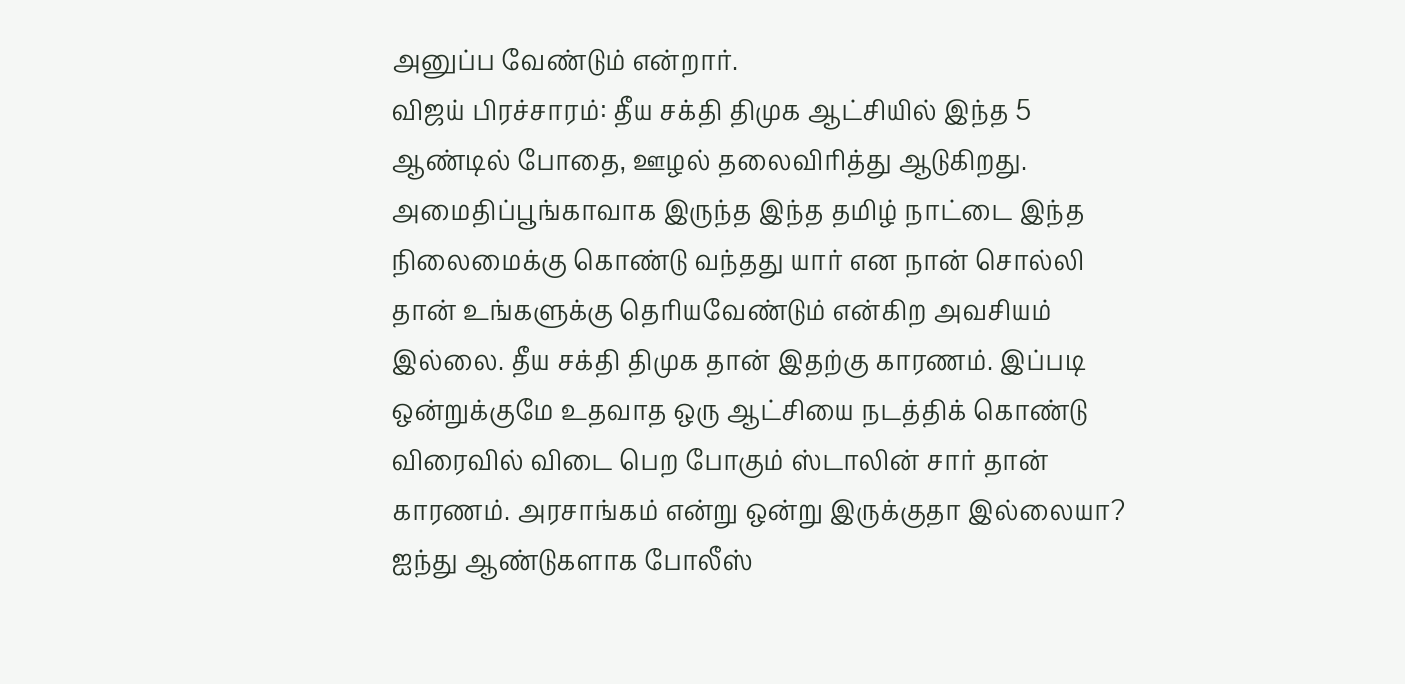அனுப்ப வேண்டும் என்றார்.
விஜய் பிரச்சாரம்: தீய சக்தி திமுக ஆட்சியில் இந்த 5 ஆண்டில் போதை, ஊழல் தலைவிரித்து ஆடுகிறது. அமைதிப்பூங்காவாக இருந்த இந்த தமிழ் நாட்டை இந்த நிலைமைக்கு கொண்டு வந்தது யார் என நான் சொல்லி தான் உங்களுக்கு தெரியவேண்டும் என்கிற அவசியம் இல்லை. தீய சக்தி திமுக தான் இதற்கு காரணம். இப்படி ஒன்றுக்குமே உதவாத ஒரு ஆட்சியை நடத்திக் கொண்டு விரைவில் விடை பெற போகும் ஸ்டாலின் சார் தான் காரணம். அரசாங்கம் என்று ஒன்று இருக்குதா இல்லையா? ஐந்து ஆண்டுகளாக போலீஸ்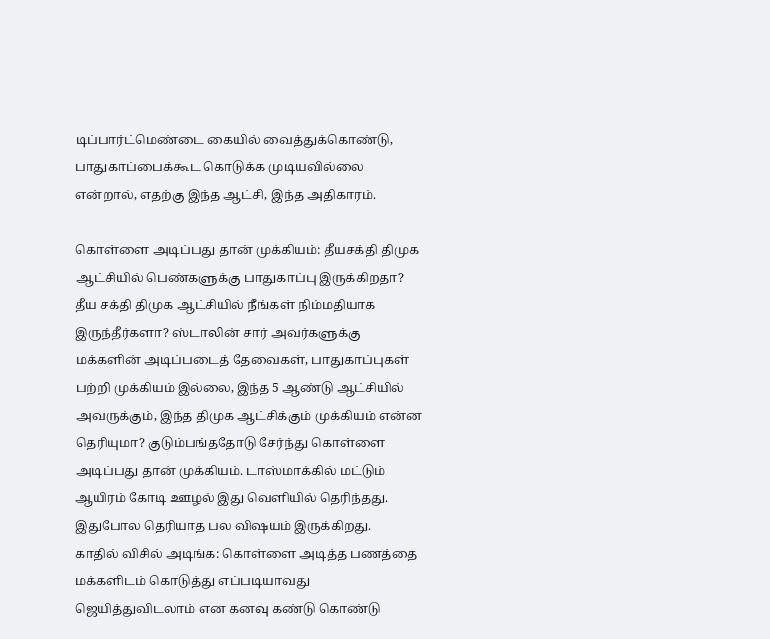டிப்பார்ட்மெண்டை கையில் வைத்துக்கொண்டு, பாதுகாப்பைக்கூட கொடுக்க முடியவில்லை என்றால், எதற்கு இந்த ஆட்சி, இந்த அதிகாரம்.

கொள்ளை அடிப்பது தான் முக்கியம்: தீயசக்தி திமுக ஆட்சியில் பெண்களுக்கு பாதுகாப்பு இருக்கிறதா? தீய சக்தி திமுக ஆட்சியில் நீங்கள் நிம்மதியாக இருந்தீர்களா? ஸ்டாலின் சார் அவர்களுக்கு மக்களின் அடிப்படைத் தேவைகள், பாதுகாப்புகள் பற்றி முக்கியம் இல்லை, இந்த 5 ஆண்டு ஆட்சியில் அவருக்கும், இந்த திமுக ஆட்சிக்கும் முக்கியம் என்ன தெரியுமா? குடும்பங்ததோடு சேர்ந்து கொள்ளை அடிப்பது தான் முக்கியம். டாஸ்மாக்கில் மட்டும் ஆயிரம் கோடி ஊழல் இது வெளியில் தெரிந்தது. இதுபோல தெரியாத பல விஷயம் இருக்கிறது.
காதில் விசில் அடிங்க: கொள்ளை அடித்த பணத்தை மக்களிடம் கொடுத்து எப்படியாவது ஜெயித்துவிடலாம் என கனவு கண்டு கொண்டு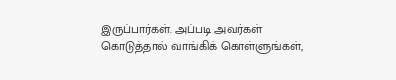இருப்பார்கள். அப்படி அவர்கள் கொடுத்தால் வாங்கிக் கொள்ளுங்கள்,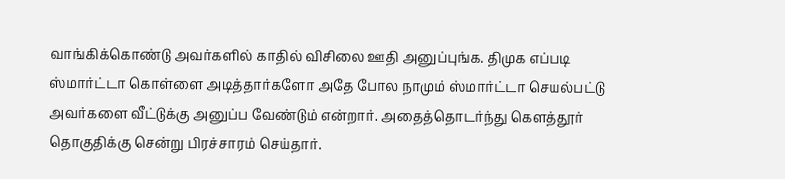வாங்கிக்கொண்டு அவர்களில் காதில் விசிலை ஊதி அனுப்புங்க. திமுக எப்படி ஸ்மார்ட்டா கொள்ளை அடித்தார்களோ அதே போல நாமும் ஸ்மார்ட்டா செயல்பட்டு அவர்களை வீட்டுக்கு அனுப்ப வேண்டும் என்றார். அதைத்தொடர்ந்து கௌத்தூர் தொகுதிக்கு சென்று பிரச்சாரம் செய்தார்.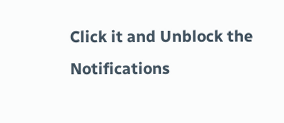Click it and Unblock the Notifications